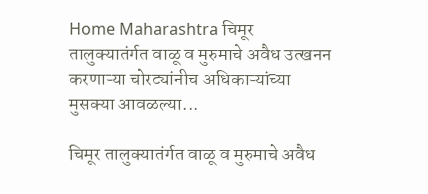Home Maharashtra चिमूर तालुक्यातंर्गत वाळू व मुरुमाचे अवैध उत्खनन करणाऱ्या चोरट्यांनीच अधिकाऱ्यांच्या मुसक्या आवळल्या...

चिमूर तालुक्यातंर्गत वाळू व मुरुमाचे अवैध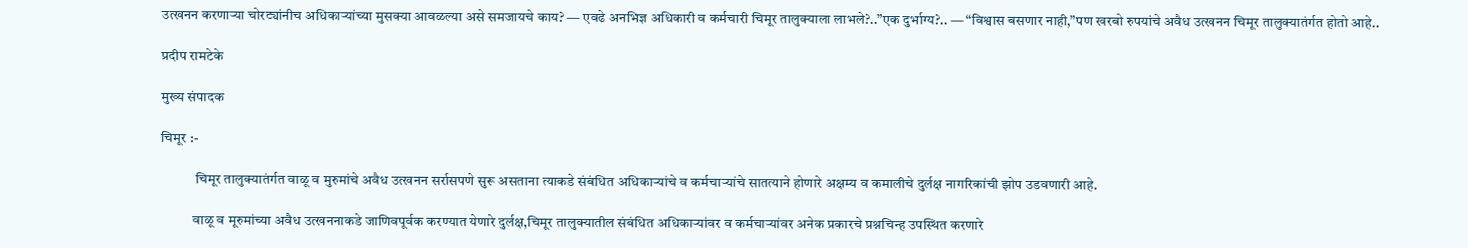उत्खनन करणाऱ्या चोरट्यांनीच अधिकाऱ्यांच्या मुसक्या आवळल्या असे समजायचे काय? — एवढे अनभिज्ञ अधिकारी व कर्मचारी चिमूर तालुक्याला लाभले?..”एक दुर्भाग्य?.. — “विश्वास बसणार नाही,”पण खरबो रुपयांचे अवैध उत्खनन चिमूर तालुक्यातंर्गत होतो आहे..

प्रदीप रामटेके

मुख्य संपादक

चिमूर :-

            चिमूर तालुक्यातंर्गत वाळू व मुरुमांचे अवैध उत्खनन सर्रासपणे सुरू असताना त्याकडे संबंधित अधिकाऱ्यांचे व कर्मचाऱ्यांचे सातत्याने होणारे अक्षम्य व कमालीचे दुर्लक्ष नागरिकांची झोप उडवणारी आहे.

           वाळू व मूरुमांच्या अवैध उत्खननाकडे जाणिवपूर्वक करण्यात येणारे दुर्लक्ष,चिमूर तालुक्यातील संबंधित अधिकाऱ्यांवर व कर्मचाऱ्यांवर अनेक प्रकारचे प्रश्नचिन्ह उपस्थित करणारे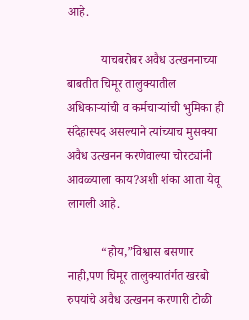आहे.

           याचबरोबर अवैध उत्खननाच्या बाबतीत चिमूर तालुक्यातील अधिकाऱ्यांची व कर्मचाऱ्यांची भुमिका ही संदेहास्पद असल्याने त्यांच्याच मुसक्या अवैध उत्खनन करणेवाल्या चोरट्यांनी आवळ्याला काय?अशी शंका आता येवू लागली आहे.

           “होय,”विश्वास बसणार नाही,पण चिमूर तालुक्यातंर्गत खरबो रुपयांचे अवैध उत्खनन करणारी टोळी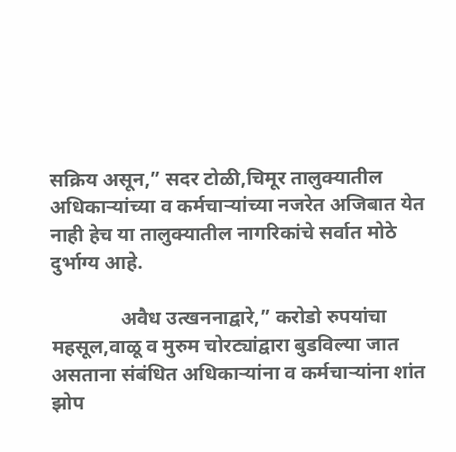सक्रिय असून,” सदर टोळी,चिमूर तालुक्यातील अधिकाऱ्यांच्या व कर्मचाऱ्यांच्या नजरेत अजिबात येत नाही हेच या तालुक्यातील नागरिकांचे सर्वात मोठे दुर्भाग्य आहे.

              अवैध उत्खननाद्वारे,” करोडो रुपयांचा महसूल,वाळू व मुरुम चोरट्यांद्वारा बुडविल्या जात असताना संबंधित अधिकाऱ्यांना व कर्मचाऱ्यांना शांत झोप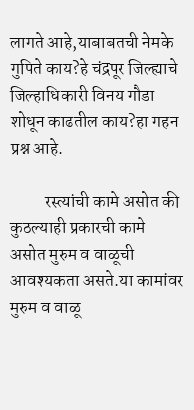लागते आहे,याबाबतची नेमके गुपिते काय?हे चंद्रपूर जिल्ह्याचे जिल्हाधिकारी विनय गौडा शोधून काढतील काय?हा गहन प्रश्न आहे.

          रस्त्यांची कामे असोत की कुठल्याही प्रकारची कामे असोत मुरुम व वाळूची आवश्यकता असते.या कामांवर मुरुम व वाळू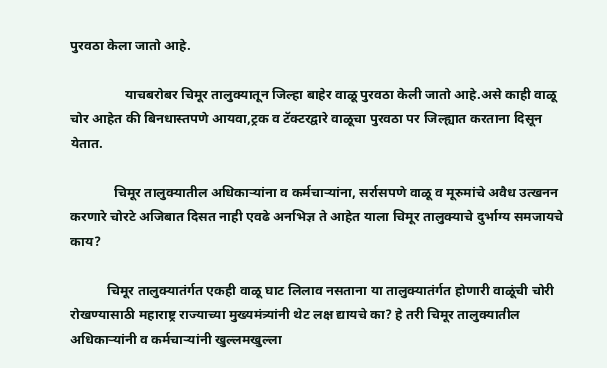पुरवठा केला जातो आहे.

                याचबरोबर चिमूर तालुक्यातून जिल्हा बाहेर वाळू पुरवठा केली जातो आहे.असे काही वाळू चोर आहेत की बिनधास्तपणे आयवा,ट्रक व टॅक्टरद्वारे वाळूचा पुरवठा पर जिल्ह्यात करताना दिसून येतात.

             चिमूर तालुक्यातील अधिकाऱ्यांना व कर्मचाऱ्यांना, सर्रासपणे वाळू व मूरुमांचे अवैध उत्खनन करणारे चोरटे अजिबात दिसत नाही एवढे अनभिज्ञ ते आहेत याला चिमूर तालुक्याचे दुर्भाग्य समजायचे काय?

           चिमूर तालुक्यातंर्गत एकही वाळू घाट लिलाव नसताना या तालुक्यातंर्गत होणारी वाळूंची चोरी रोखण्यासाठी महाराष्ट्र राज्याच्या मुख्यमंत्र्यांनी थेट लक्ष द्यायचे का? हे तरी चिमूर तालुक्यातील अधिकाऱ्यांनी व कर्मचाऱ्यांनी खुल्लमखुल्ला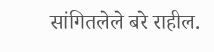सांगितलेले बरे राहील.